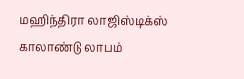மஹிந்திரா லாஜிஸ்டிக்ஸ் காலாண்டு லாபம்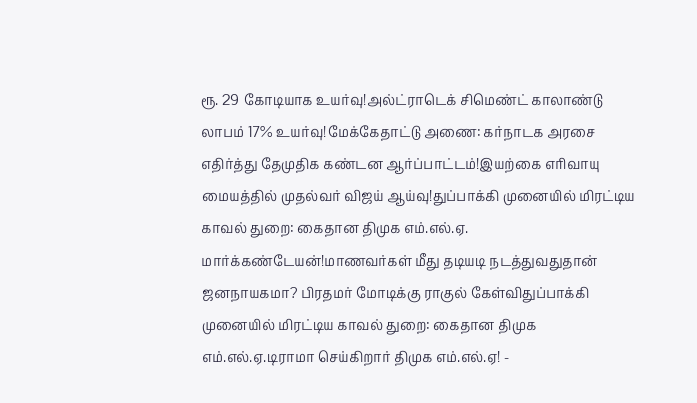ரூ. 29 கோடியாக உயர்வு!அல்ட்ராடெக் சிமெண்ட் காலாண்டு லாபம் 17% உயர்வு!மேக்கேதாட்டு அணை: கர்நாடக அரசை எதிர்த்து தேமுதிக கண்டன ஆர்ப்பாட்டம்!இயற்கை எரிவாயு மையத்தில் முதல்வர் விஜய் ஆய்வு!துப்பாக்கி முனையில் மிரட்டிய காவல் துறை: கைதான திமுக எம்.எல்.ஏ. மார்க்கண்டேயன்!மாணவர்கள் மீது தடியடி நடத்துவதுதான் ஜனநாயகமா? பிரதமர் மோடிக்கு ராகுல் கேள்விதுப்பாக்கி முனையில் மிரட்டிய காவல் துறை: கைதான திமுக எம்.எல்.ஏ.டிராமா செய்கிறார் திமுக எம்.எல்.ஏ! -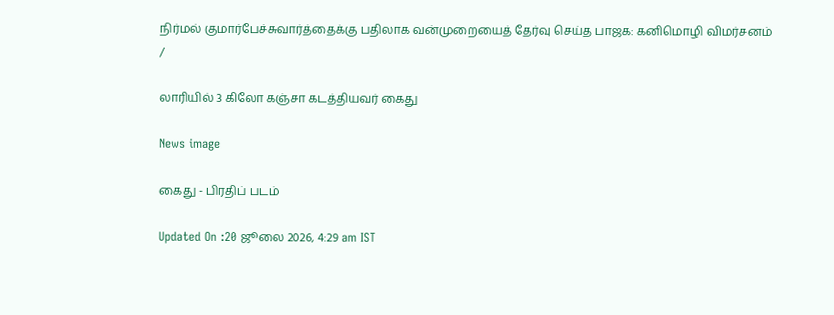நிர்மல் குமார்பேச்சுவார்த்தைக்கு பதிலாக வன்முறையைத் தேர்வு செய்த பாஜக: கனிமொழி விமர்சனம்
/

லாரியில் 3 கிலோ கஞ்சா கடத்தியவர் கைது

News image

கைது - பிரதிப் படம்

Updated On :20 ஜூலை 2026, 4:29 am IST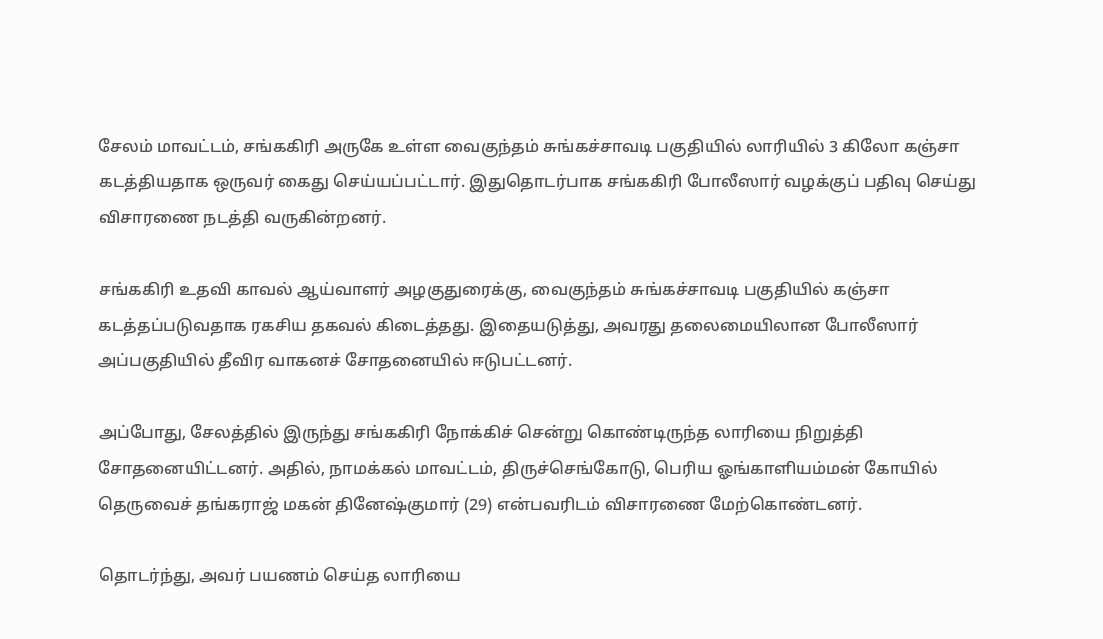சேலம் மாவட்டம், சங்ககிரி அருகே உள்ள வைகுந்தம் சுங்கச்சாவடி பகுதியில் லாரியில் 3 கிலோ கஞ்சா கடத்தியதாக ஒருவர் கைது செய்யப்பட்டார். இதுதொடர்பாக சங்ககிரி போலீஸார் வழக்குப் பதிவு செய்து விசாரணை நடத்தி வருகின்றனர்.

சங்ககிரி உதவி காவல் ஆய்வாளர் அழகுதுரைக்கு, வைகுந்தம் சுங்கச்சாவடி பகுதியில் கஞ்சா கடத்தப்படுவதாக ரகசிய தகவல் கிடைத்தது. இதையடுத்து, அவரது தலைமையிலான போலீஸார் அப்பகுதியில் தீவிர வாகனச் சோதனையில் ஈடுபட்டனர்.

அப்போது, சேலத்தில் இருந்து சங்ககிரி நோக்கிச் சென்று கொண்டிருந்த லாரியை நிறுத்தி சோதனையிட்டனர். அதில், நாமக்கல் மாவட்டம், திருச்செங்கோடு, பெரிய ஓங்காளியம்மன் கோயில் தெருவைச் தங்கராஜ் மகன் தினேஷ்குமார் (29) என்பவரிடம் விசாரணை மேற்கொண்டனர்.

தொடர்ந்து, அவர் பயணம் செய்த லாரியை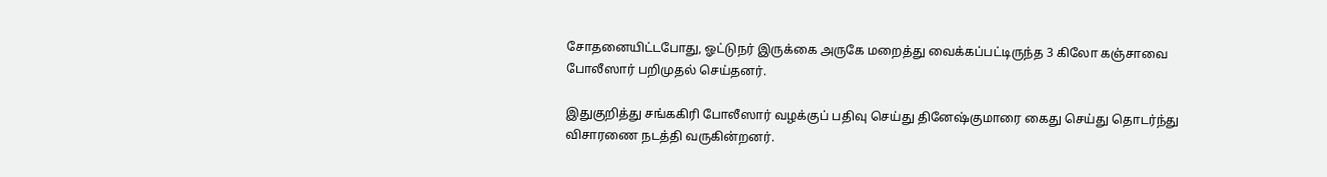சோதனையிட்டபோது, ஓட்டுநர் இருக்கை அருகே மறைத்து வைக்கப்பட்டிருந்த 3 கிலோ கஞ்சாவை போலீஸார் பறிமுதல் செய்தனர்.

இதுகுறித்து சங்ககிரி போலீஸார் வழக்குப் பதிவு செய்து தினேஷ்குமாரை கைது செய்து தொடர்ந்து விசாரணை நடத்தி வருகின்றனர்.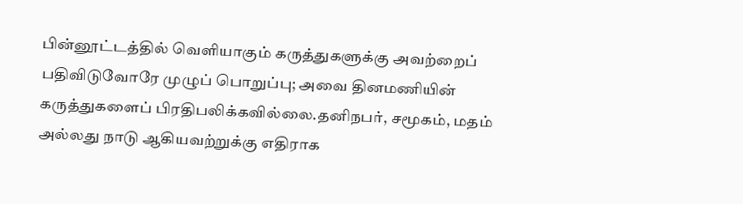பின்னூட்டத்தில் வெளியாகும் கருத்துகளுக்கு அவற்றைப் பதிவிடுவோரே முழுப் பொறுப்பு; அவை தினமணியின் கருத்துகளைப் பிரதிபலிக்கவில்லை.தனிநபர், சமூகம், மதம் அல்லது நாடு ஆகியவற்றுக்கு எதிராக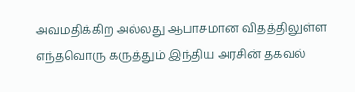அவமதிக்கிற அல்லது ஆபாசமான விதத்திலுள்ள எந்தவொரு கருத்தும் இந்திய அரசின் தகவல்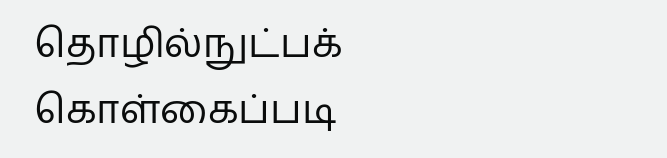தொழில்நுட்பக் கொள்கைப்படி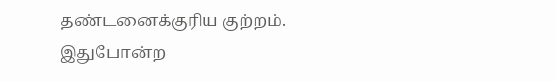தண்டனைக்குரிய குற்றம். இதுபோன்ற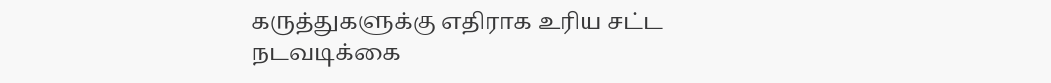கருத்துகளுக்கு எதிராக உரிய சட்ட நடவடிக்கை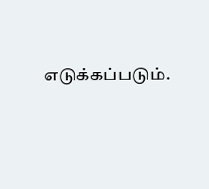எடுக்கப்படும்.